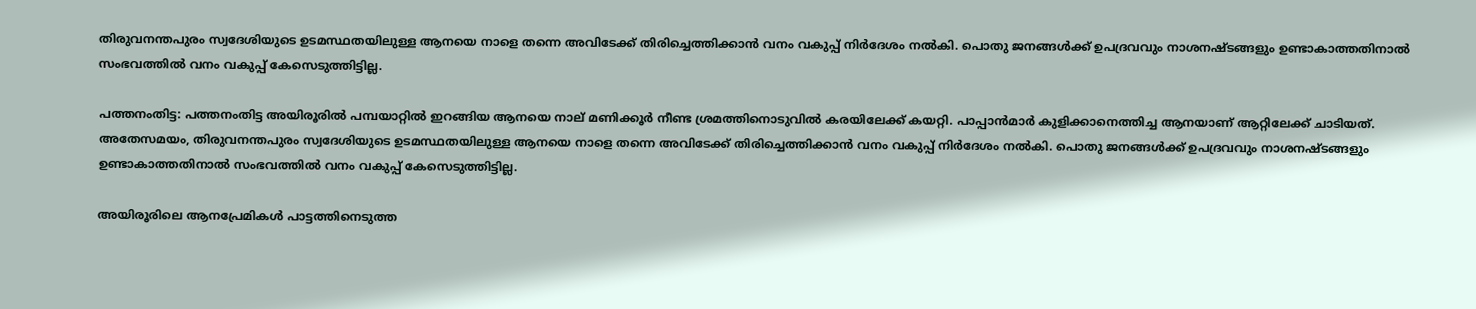തിരുവനന്തപുരം സ്വദേശിയുടെ ഉടമസ്ഥതയിലുള്ള ആനയെ നാളെ തന്നെ അവിടേക്ക് തിരിച്ചെത്തിക്കാൻ വനം വകുപ്പ് നിർദേശം നൽകി. പൊതു ജനങ്ങൾക്ക് ഉപദ്രവവും നാശനഷ്ടങ്ങളും ഉണ്ടാകാത്തതിനാൽ സംഭവത്തിൽ വനം വകുപ്പ് കേസെടുത്തിട്ടില്ല.

പത്തനംതിട്ട: പത്തനംതിട്ട അയിരൂരിൽ പമ്പയാറ്റിൽ ഇറങ്ങിയ ആനയെ നാല് മണിക്കൂർ നീണ്ട ശ്രമത്തിനൊടുവിൽ കരയിലേക്ക് കയറ്റി. പാപ്പാൻമാർ കുളിക്കാനെത്തിച്ച ആനയാണ് ആറ്റിലേക്ക് ചാടിയത്. അതേസമയം, തിരുവനന്തപുരം സ്വദേശിയുടെ ഉടമസ്ഥതയിലുള്ള ആനയെ നാളെ തന്നെ അവിടേക്ക് തിരിച്ചെത്തിക്കാൻ വനം വകുപ്പ് നിർദേശം നൽകി. പൊതു ജനങ്ങൾക്ക് ഉപദ്രവവും നാശനഷ്ടങ്ങളും ഉണ്ടാകാത്തതിനാൽ സംഭവത്തിൽ വനം വകുപ്പ് കേസെടുത്തിട്ടില്ല.

അയിരൂരിലെ ആനപ്രേമികൾ പാട്ടത്തിനെടുത്ത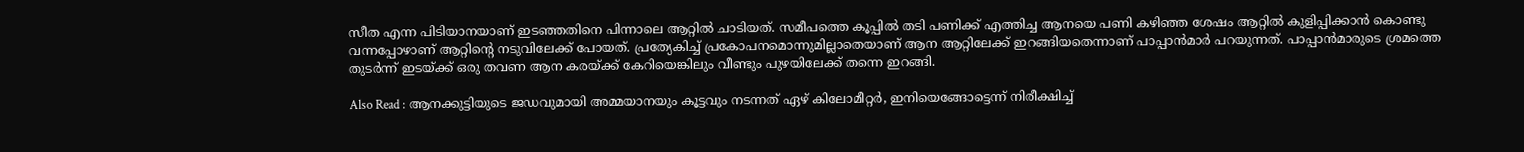സീത എന്ന പിടിയാനയാണ് ഇടഞ്ഞതിനെ പിന്നാലെ ആറ്റിൽ ചാടിയത്. സമീപത്തെ കൂപ്പിൽ തടി പണിക്ക് എത്തിച്ച ആനയെ പണി കഴിഞ്ഞ ശേഷം ആറ്റിൽ കുളിപ്പിക്കാൻ കൊണ്ടു വന്നപ്പോഴാണ് ആറ്റിന്‍റെ നടുവിലേക്ക് പോയത്. പ്രത്യേകിച്ച് പ്രകോപനമൊന്നുമില്ലാതെയാണ് ആന ആറ്റിലേക്ക് ഇറങ്ങിയതെന്നാണ് പാപ്പാൻമാർ പറയുന്നത്. പാപ്പാൻമാരുടെ ശ്രമത്തെ തുടർന്ന് ഇടയ്ക്ക് ഒരു തവണ ആന കരയ്ക്ക് കേറിയെങ്കിലും വീണ്ടും പുഴയിലേക്ക് തന്നെ ഇറങ്ങി.

Also Read : ആനക്കുട്ടിയുടെ ജഡവുമായി അമ്മയാനയും കൂട്ടവും നടന്നത് ഏഴ് കിലോമീറ്റർ, ഇനിയെങ്ങോട്ടെന്ന് നിരീക്ഷിച്ച്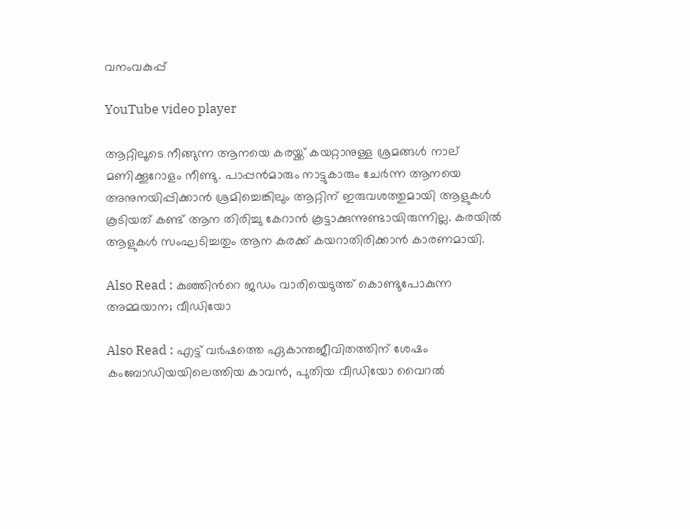വനംവകുപ്പ്

YouTube video player

ആറ്റിലൂടെ നീങ്ങുന്ന ആനയെ കരയ്ക്ക് കയറ്റാനുള്ള ശ്രമങ്ങൾ നാല് മണിക്കൂറോളം നീണ്ടു. പാപ്പൻമാരും നാട്ടുകാരും ചേർന്ന ആനയെ അനുനയിപ്പിക്കാൻ ശ്രമിച്ചെങ്കിലും ആറ്റിന് ഇരുവശത്തുമായി ആളുകൾ കൂടിയത് കണ്ട് ആന തിരിച്ചു കേറാൻ കൂട്ടാക്കുന്നുണ്ടായിരുന്നില്ല. കരയില്‍ ആളുകള്‍ സംഘടിച്ചതും ആന കരക്ക് കയറാതിരിക്കാന്‍ കാരണമായി.

Also Read : കുഞ്ഞിന്‍റെ ജഡം വാരിയെടുത്ത് കൊണ്ടുപോകുന്ന അമ്മയാന; വീഡിയോ

Also Read : എട്ട് വർഷത്തെ ഏകാന്തജീവിതത്തിന് ശേഷം കംബോഡിയയിലെത്തിയ കാവൻ, പുതിയ വീഡിയോ വൈറൽ